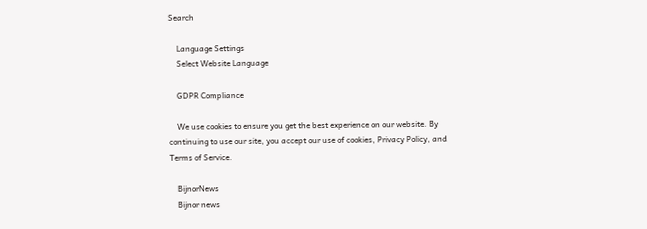Search

    Language Settings
    Select Website Language

    GDPR Compliance

    We use cookies to ensure you get the best experience on our website. By continuing to use our site, you accept our use of cookies, Privacy Policy, and Terms of Service.

    BijnorNews
    Bijnor news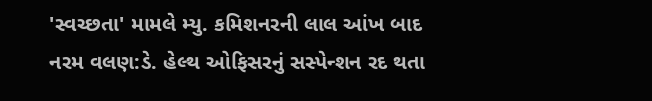'સ્વચ્છતા' મામલે મ્યુ. કમિશનરની લાલ આંખ બાદ નરમ વલણ:ડે. હેલ્થ ઓફિસરનું સસ્પેન્શન રદ થતા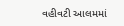વહીવટી આલમમાં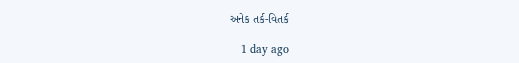અનેક તર્ક-વિતર્ક

    1 day ago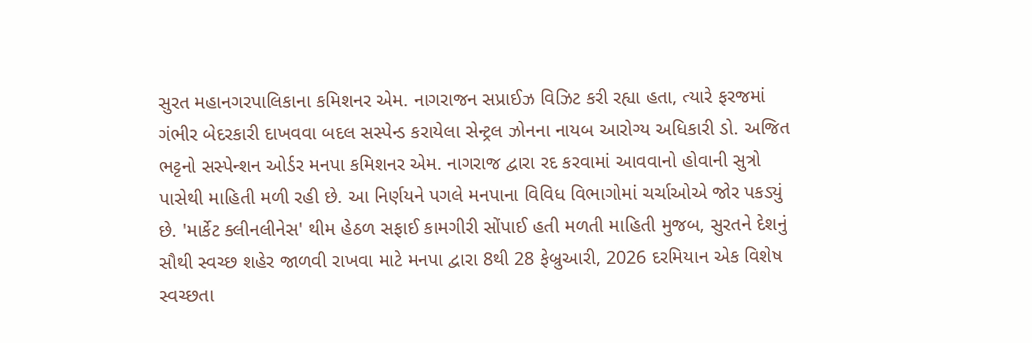સુરત મહાનગરપાલિકાના કમિશનર એમ. નાગરાજન સપ્રાઈઝ વિઝિટ કરી રહ્યા હતા, ત્યારે ફરજમાં ગંભીર બેદરકારી દાખવવા બદલ સસ્પેન્ડ કરાયેલા સેન્ટ્રલ ઝોનના નાયબ આરોગ્ય અધિકારી ડો. અજિત ભટ્ટનો સસ્પેન્શન ઓર્ડર મનપા કમિશનર એમ. નાગરાજ દ્વારા રદ કરવામાં આવવાનો હોવાની સુત્રો પાસેથી માહિતી મળી રહી છે. આ નિર્ણયને પગલે મનપાના વિવિધ વિભાગોમાં ચર્ચાઓએ જોર પકડ્યું છે. 'માર્કેટ ક્લીનલીનેસ' થીમ હેઠળ સફાઈ કામગીરી સોંપાઈ હતી મળતી માહિતી મુજબ, સુરતને દેશનું સૌથી સ્વચ્છ શહેર જાળવી રાખવા માટે મનપા દ્વારા 8થી 28 ફેબ્રુઆરી, 2026 દરમિયાન એક વિશેષ સ્વચ્છતા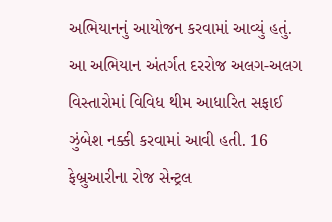અભિયાનનું આયોજન કરવામાં આવ્યું હતું. આ અભિયાન અંતર્ગત દરરોજ અલગ-અલગ વિસ્તારોમાં વિવિધ થીમ આધારિત સફાઈ ઝુંબેશ નક્કી કરવામાં આવી હતી. 16 ફેબ્રુઆરીના રોજ સેન્ટ્રલ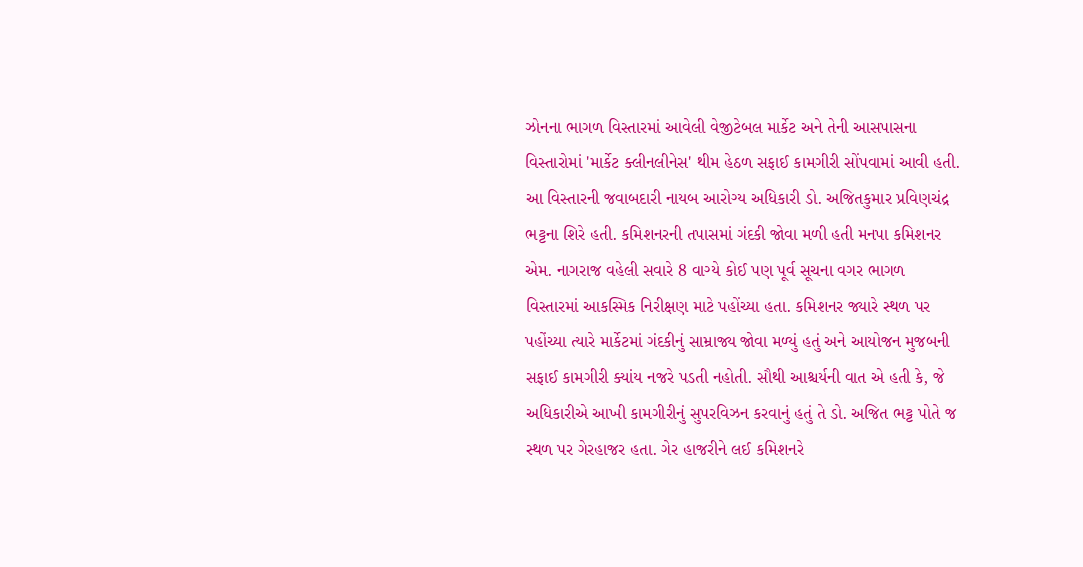ઝોનના ભાગળ વિસ્તારમાં આવેલી વેજીટેબલ માર્કેટ અને તેની આસપાસના વિસ્તારોમાં 'માર્કેટ ક્લીનલીનેસ' થીમ હેઠળ સફાઈ કામગીરી સોંપવામાં આવી હતી. આ વિસ્તારની જવાબદારી નાયબ આરોગ્ય અધિકારી ડો. અજિતકુમાર પ્રવિણચંદ્ર ભટ્ટના શિરે હતી. કમિશનરની તપાસમાં ગંદકી જોવા મળી હતી મનપા કમિશનર એમ. નાગરાજ વહેલી સવારે 8 વાગ્યે કોઈ પણ પૂર્વ સૂચના વગર ભાગળ વિસ્તારમાં આકસ્મિક નિરીક્ષણ માટે પહોંચ્યા હતા. કમિશનર જ્યારે સ્થળ પર પહોંચ્યા ત્યારે માર્કેટમાં ગંદકીનું સામ્રાજ્ય જોવા મળ્યું હતું અને આયોજન મુજબની સફાઈ કામગીરી ક્યાંય નજરે પડતી નહોતી. સૌથી આશ્ચર્યની વાત એ હતી કે, જે અધિકારીએ આખી કામગીરીનું સુપરવિઝન કરવાનું હતું તે ડો. અજિત ભટ્ટ પોતે જ સ્થળ પર ગેરહાજર હતા. ગેર હાજરીને લઈ કમિશનરે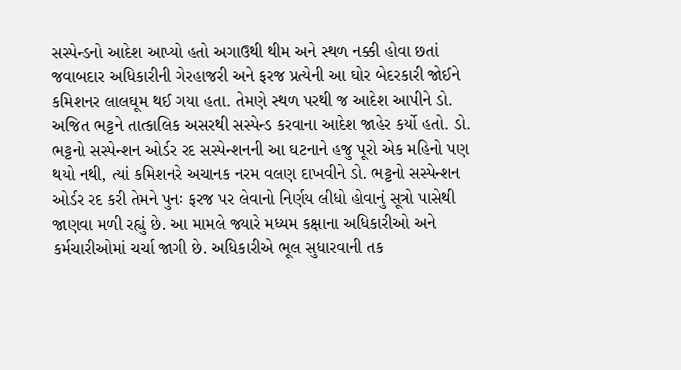સસ્પેન્ડનો આદેશ આપ્યો હતો અગાઉથી થીમ અને સ્થળ નક્કી હોવા છતાં જવાબદાર અધિકારીની ગેરહાજરી અને ફરજ પ્રત્યેની આ ઘોર બેદરકારી જોઈને કમિશનર લાલઘૂમ થઈ ગયા હતા. તેમણે સ્થળ પરથી જ આદેશ આપીને ડો. અજિત ભટ્ટને તાત્કાલિક અસરથી સસ્પેન્ડ કરવાના આદેશ જાહેર કર્યો હતો. ડો. ભટ્ટનો સસ્પેન્શન ઓર્ડર રદ સસ્પેન્શનની આ ઘટનાને હજુ પૂરો એક મહિનો પણ થયો નથી, ત્યાં કમિશનરે અચાનક નરમ વલણ દાખવીને ડો. ભટ્ટનો સસ્પેન્શન ઓર્ડર રદ કરી તેમને પુનઃ ફરજ પર લેવાનો નિર્ણય લીધો હોવાનું સૂત્રો પાસેથી જાણવા મળી રહ્યું છે. આ મામલે જ્યારે મધ્યમ કક્ષાના અધિકારીઓ અને કર્મચારીઓમાં ચર્ચા જાગી છે. અધિકારીએ ભૂલ સુધારવાની તક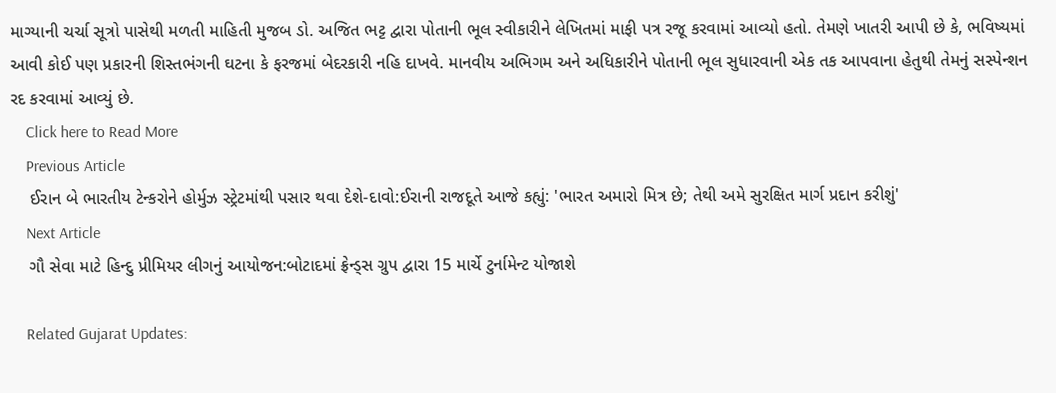માગ્યાની ચર્ચા સૂત્રો પાસેથી મળતી માહિતી મુજબ ડો. અજિત ભટ્ટ દ્વારા પોતાની ભૂલ સ્વીકારીને લેખિતમાં માફી પત્ર રજૂ કરવામાં આવ્યો હતો. તેમણે ખાતરી આપી છે કે, ભવિષ્યમાં આવી કોઈ પણ પ્રકારની શિસ્તભંગની ઘટના કે ફરજમાં બેદરકારી નહિ દાખવે. માનવીય અભિગમ અને અધિકારીને પોતાની ભૂલ સુધારવાની એક તક આપવાના હેતુથી તેમનું સસ્પેન્શન રદ કરવામાં આવ્યું છે.
    Click here to Read More
    Previous Article
    ઈરાન બે ભારતીય ટેન્કરોને હોર્મુઝ સ્ટ્રેટમાંથી પસાર થવા દેશે-દાવો:ઈરાની રાજદૂતે આજે કહ્યું: 'ભારત અમારો મિત્ર છે; તેથી અમે સુરક્ષિત માર્ગ પ્રદાન કરીશું'
    Next Article
    ગૌ સેવા માટે હિન્દુ પ્રીમિયર લીગનું આયોજન:બોટાદમાં ફ્રેન્ડ્સ ગ્રુપ દ્વારા 15 માર્ચે ટુર્નામેન્ટ યોજાશે

    Related Gujarat Updates: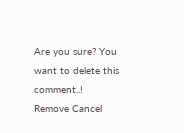Are you sure? You want to delete this comment..! Remove Cancel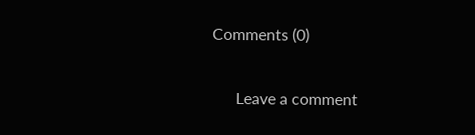Comments (0)

      Leave a comment